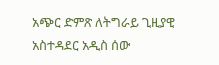አጭር ድምጽ ለትግራይ ጊዚያዊ አስተዳደር አዲስ ሰው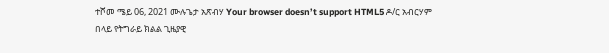ተሾመ ሜይ 06, 2021 ሙሉጌታ አጽብሃ Your browser doesn’t support HTML5 ዶ/ር አብርሃም በላይ የትግራይ ክልል ጊዜያዊ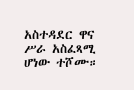አስተዳደር ዋና ሥራ አስፈጻሚ ሆነው ተሾሙ።